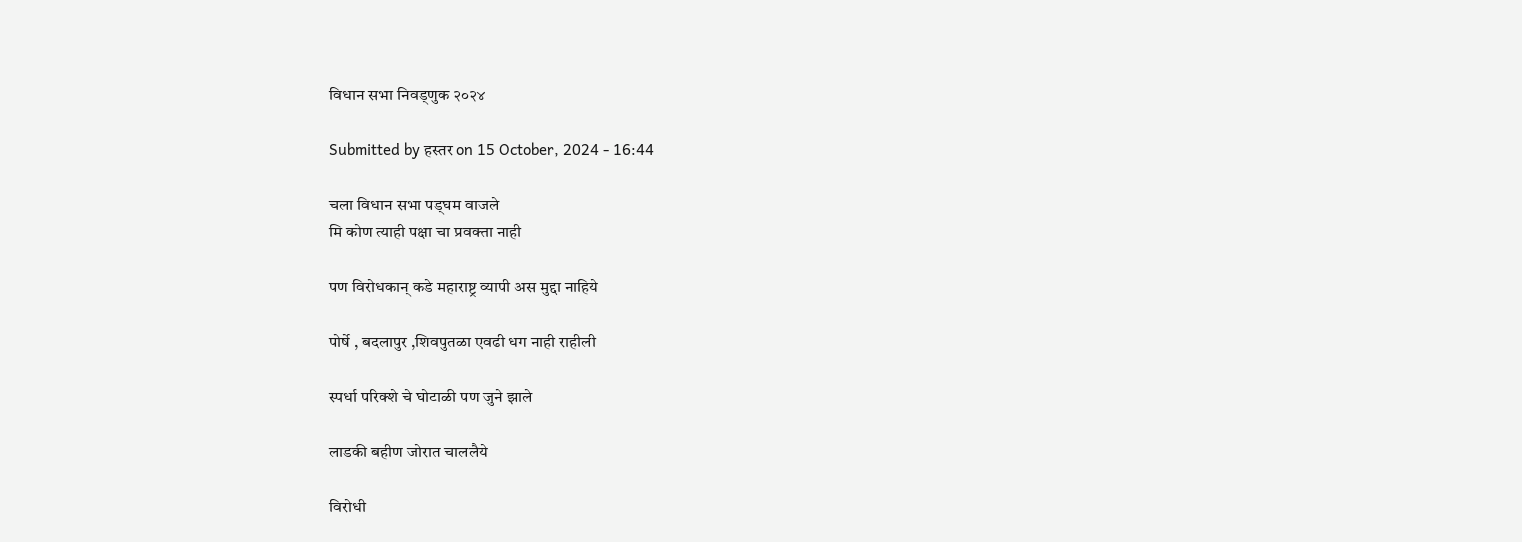विधान सभा निवड्णुक २०२४

Submitted by हस्तर on 15 October, 2024 - 16:44

चला विधान सभा पड्घम वाजले
मि कोण त्याही पक्षा चा प्रवक्ता नाही

पण विरोधकान् कडे महाराष्ट्र व्यापी अस मुद्दा नाहिये

पोर्षे , बदलापुर ,शिवपुतळा एवढी धग नाही राहीली

स्पर्धा परिक्शे चे घोटाळी पण जुने झाले

लाडकी बहीण जोरात चाललैये

विरोधी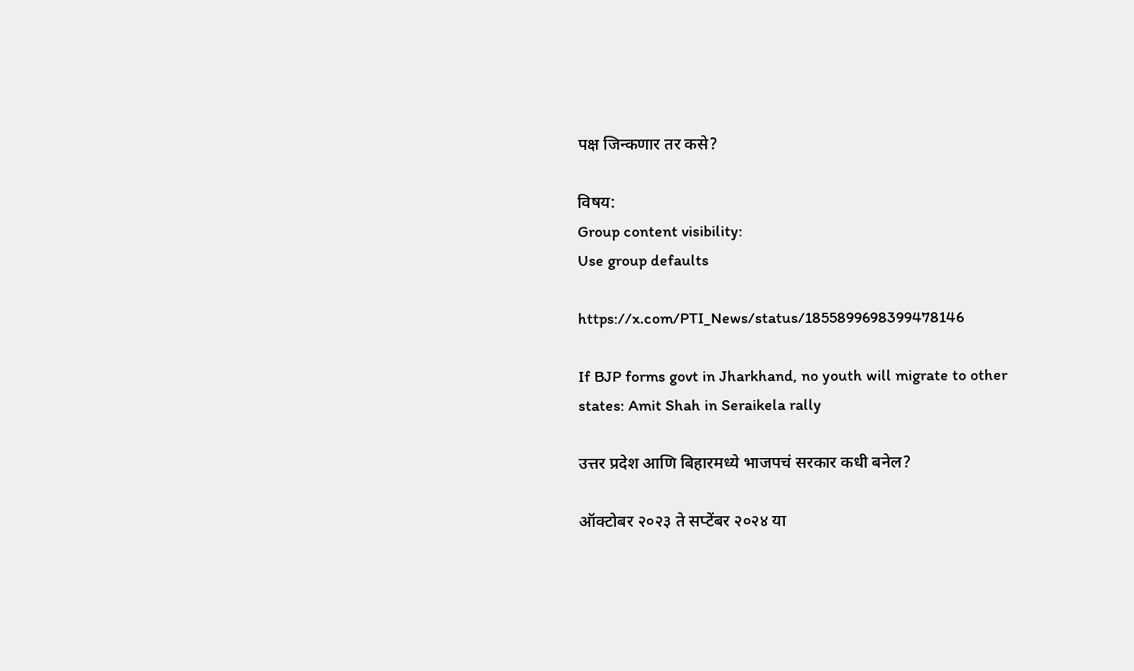पक्ष जिन्कणार तर कसे?

विषय:
Group content visibility:
Use group defaults

https://x.com/PTI_News/status/1855899698399478146

If BJP forms govt in Jharkhand, no youth will migrate to other states: Amit Shah in Seraikela rally

उत्तर प्रदेश आणि बिहारमध्ये भाजपचं सरकार कधी बनेल?

ऑक्टोबर २०२३ ते सप्टेंबर २०२४ या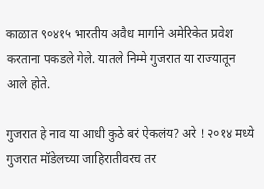काळात ९०४१५ भारतीय अवैध मार्गाने अमेरिकेत प्रवेश करताना पकडले गेले. यातले निम्मे गुजरात या राज्यातून आले होते.

गुजरात हे नाव या आधी कुठे बरं ऐकलंय? अरे ! २०१४ मध्ये गुजरात मॉडेलच्या जाहिरातीवरच तर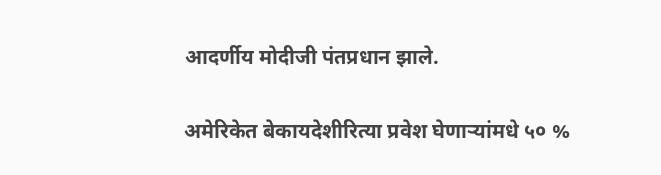आदर्णीय मोदीजी पंतप्रधान झाले.

अमेरिकेत बेकायदेशीरित्या प्रवेश घेणार्‍यांमधे ५० %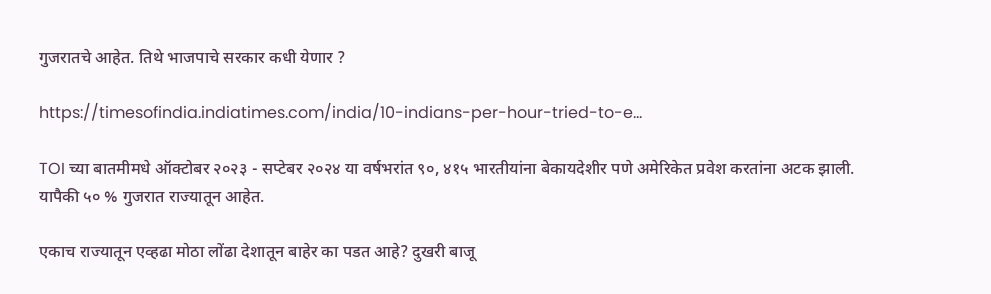गुजरातचे आहेत. तिथे भाजपाचे सरकार कधी येणार ?

https://timesofindia.indiatimes.com/india/10-indians-per-hour-tried-to-e...

TOI च्या बातमीमधे ऑक्टोबर २०२३ - सप्टेबर २०२४ या वर्षभरांत ९०, ४१५ भारतीयांना बेकायदेशीर पणे अमेरिकेत प्रवेश करतांना अटक झाली. यापैकी ५० % गुजरात राज्यातून आहेत.

एकाच राज्यातून एव्हढा मोठा लोंढा देशातून बाहेर का पडत आहे? दुखरी बाजू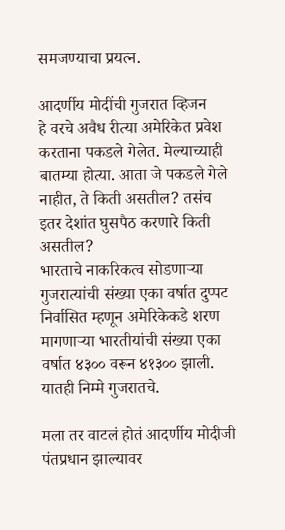समजण्याचा प्रयत्न.

आदर्णीय मोदींची गुजरात व्हिजन
हे वरचे अवैध रीत्या अमेरिकेत प्रवेश करताना पकडले गेलेत. मेल्याच्याही बातम्या होत्या. आता जे पकडले गेले नाहीत, ते किती असतील? तसंच इतर देशांत घुसपैठ करणारे किती असतील?
भारताचे नाकरिकत्व सोडणार्‍या गुजरात्यांची संख्या एका वर्षात दुप्पट
निर्वासित म्हणून अमेरिकेकडे शरण मागणार्‍या भारतीयांची संख्या एका वर्षात ४३०० वरून ४१३०० झाली. यातही निम्मे गुजरातचे.

मला तर वाटलं होतं आदर्णीय मोदीजी पंतप्रधान झाल्यावर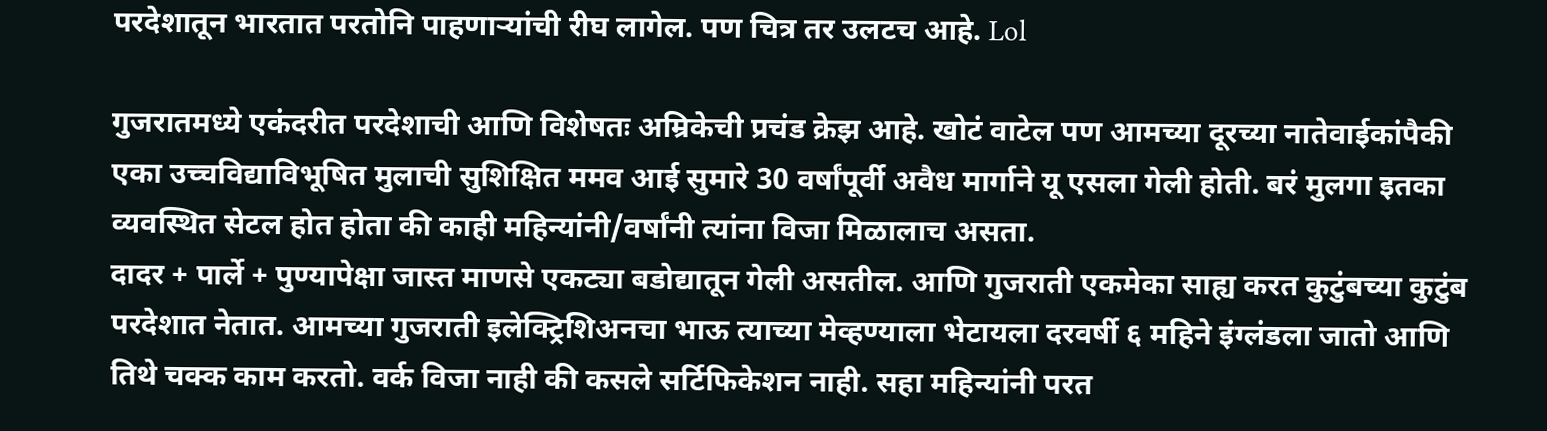परदेशातून भारतात परतोनि पाहणार्‍यांची रीघ लागेल. पण चित्र तर उलटच आहे. Lol

गुजरातमध्ये एकंदरीत परदेशाची आणि विशेषतः अम्रिकेची प्रचंड क्रेझ आहे. खोटं वाटेल पण आमच्या दूरच्या नातेवाईकांपैकी एका उच्चविद्याविभूषित मुलाची सुशिक्षित ममव आई सुमारे 30 वर्षांपूर्वी अवैध मार्गाने यू एसला गेली होती. बरं मुलगा इतका व्यवस्थित सेटल होत होता की काही महिन्यांनी/वर्षांनी त्यांना विजा मिळालाच असता.
दादर + पार्ले + पुण्यापेक्षा जास्त माणसे एकट्या बडोद्यातून गेली असतील. आणि गुजराती एकमेका साह्य करत कुटुंबच्या कुटुंब परदेशात नेतात. आमच्या गुजराती इलेक्ट्रिशिअनचा भाऊ त्याच्या मेव्हण्याला भेटायला दरवर्षी ६ महिने इंग्लंडला जातो आणि तिथे चक्क काम करतो. वर्क विजा नाही की कसले सर्टिफिकेशन नाही. सहा महिन्यांनी परत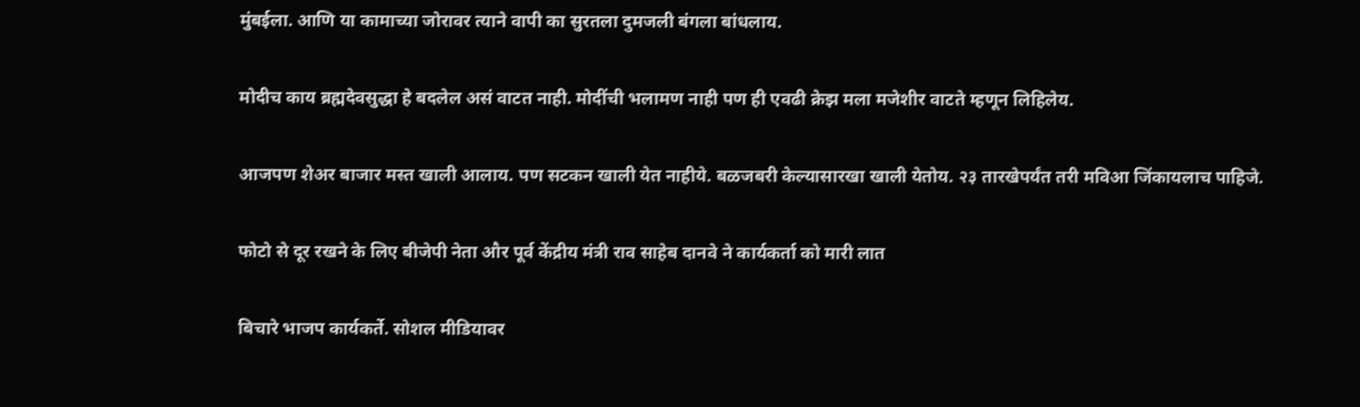मुंबईला. आणि या कामाच्या जोरावर त्याने वापी का सुरतला दुमजली बंगला बांधलाय.

मोदीच काय ब्रह्मदेवसुद्धा हे बदलेल असं वाटत नाही. मोदींची भलामण नाही पण ही एवढी क्रेझ मला मजेशीर वाटते म्हणून लिहिलेय.

आजपण शेअर बाजार मस्त खाली आलाय. पण सटकन खाली येत नाहीये. बळजबरी केल्यासारखा खाली येतोय. २३ तारखेपर्यंत तरी मविआ जिंकायलाच पाहिजे.

फोटो से दूर रखने के लिए बीजेपी नेता और पूर्व केंद्रीय मंत्री राव साहेब दानवे ने कार्यकर्ता को मारी लात

बिचारे भाजप कार्यकर्ते. सोशल मीडियावर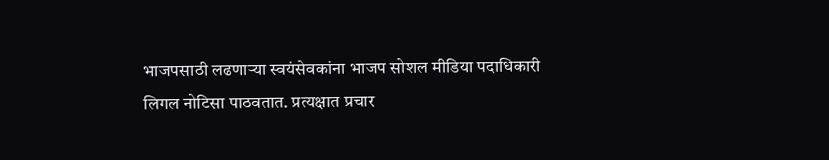भाजपसाठी लढणार्‍या स्वयंसेवकांना भाजप सोशल मीडिया पदाधिकारी लिगल नोटिसा पाठवतात. प्रत्यक्षात प्रचार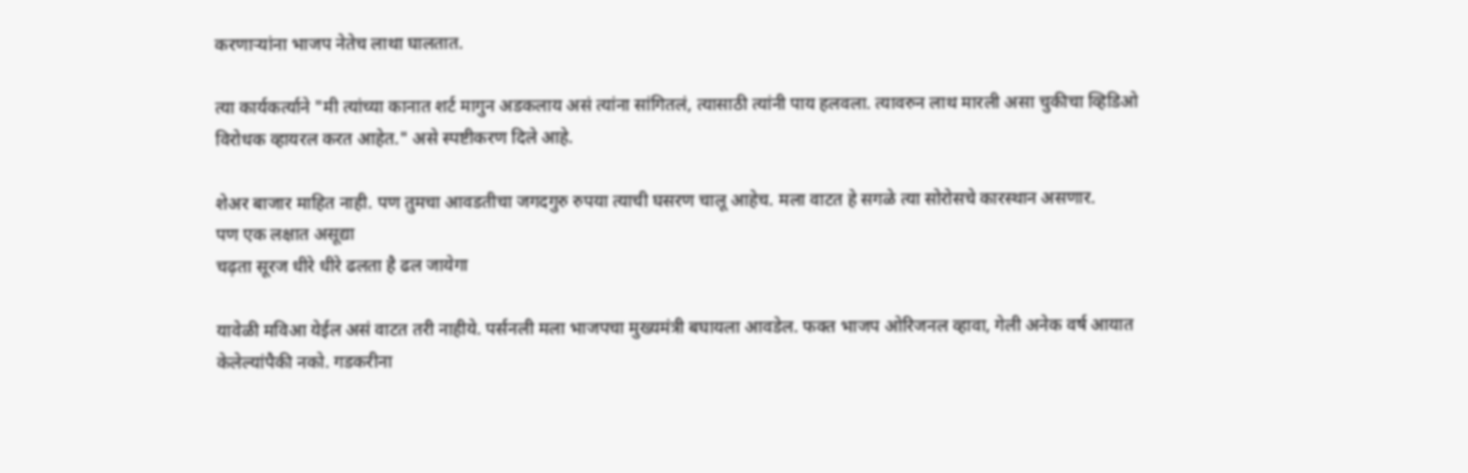करणार्‍यांना भाजप नेतेच लाथा घालतात.

त्या कार्यकर्त्याने "मी त्यांच्या कानात शर्ट मागुन अडकलाय असं त्यांना सांगितलं, त्यासाठी त्यांनी पाय हलवला. त्यावरुन लाथ मारली असा चुकीचा व्हिडिओ विरोधक व्हायरल करत आहेत." असे स्पष्टीकरण दिले आहे.

शेअर बाजार माहित नाही. पण तुमचा आवडतीचा जगदगुरु रुपया त्याची घसरण चालू आहेच. मला वाटत हे सगळे त्या सोरोसचे कारस्थान असणार.
पण एक लक्षात असूद्या
चढ़ता सूरज धीरे धीरे ढलता है ढल जायेगा

यावेळी मविआ येईल असं वाटत तरी नाहीये. पर्सनली मला भाजपचा मुख्यमंत्री बघायला आवडेल. फक्त भाजप ओरिजनल व्हावा, गेली अनेक वर्ष आयात केलेल्यांपैकी नको. गडकरीना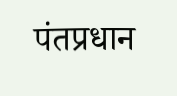पंतप्रधान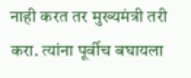नाही करत तर मुख्यमंत्री तरी करा. त्यांना पूर्वीच बघायला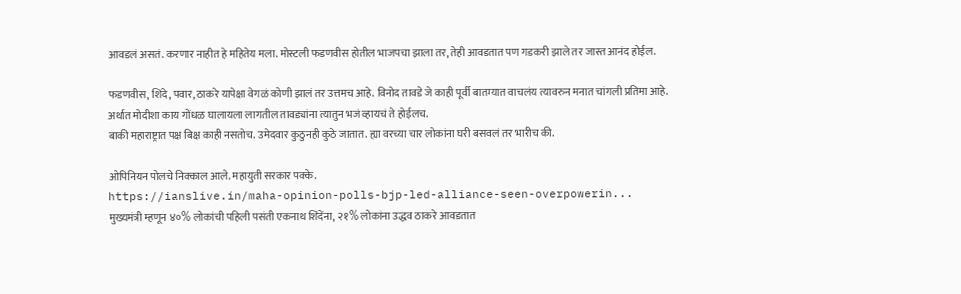आवडलं असतं. करणार नाहीत हे महितेय मला. मोस्टली फडणवीस होतील भाजपचा झाला तर, तेही आवडतात पण गडकरी झाले तर जास्त आनंद होईल.

फडणवीस, शिंदे, पवार, ठाकरे यापेक्षा वेगळं कोणी झालं तर उत्तमच आहे. विनोद तावडे जे काही पूर्वी बातम्यात वाचलंय त्यावरुन मनात चांगली प्रतिमा आहे. अर्थात मोदीशा काय गोंधळ घालायला लागतील तावड्यांना त्यातुन भजं व्हायचं ते होईलच.
बाकी महाराष्ट्रात पक्ष बिक्ष काही नसतोच. उमेदवार कुठुनही कुठे जातात. ह्या वरच्या चार लोकांना घरी बसवलं तर भारीच की.

ओपिनियन पोलचे निक्काल आले. महायुती सरकार पक्के.
https://ianslive.in/maha-opinion-polls-bjp-led-alliance-seen-overpowerin...
मुख्यमंत्री म्हणून ४०% लोकांची पहिली पसंती एकनाथ शिंदेंना, २१% लोकांना उद्धव ठाकरे आवडतात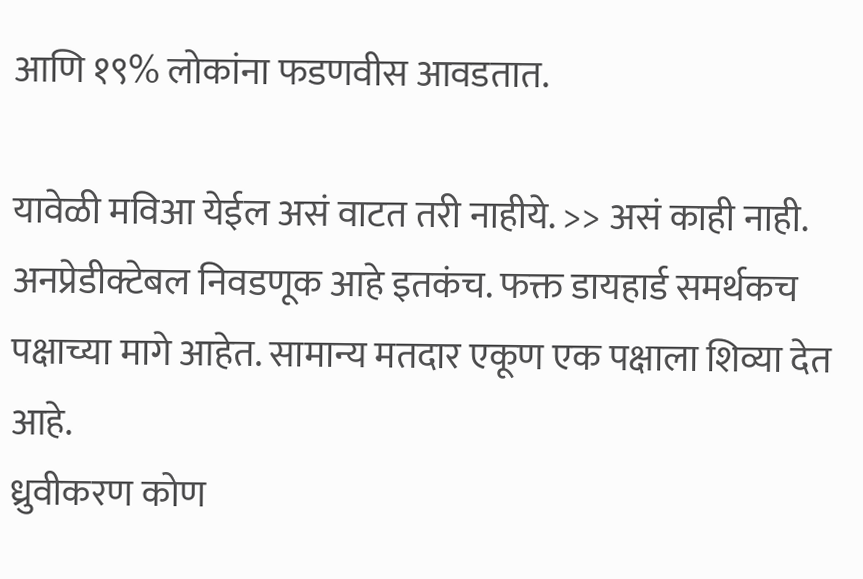आणि १९% लोकांना फडणवीस आवडतात.

यावेळी मविआ येईल असं वाटत तरी नाहीये. >> असं काही नाही. अनप्रेडीक्टेबल निवडणूक आहे इतकंच. फक्त डायहार्ड समर्थकच पक्षाच्या मागे आहेत. सामान्य मतदार एकूण एक पक्षाला शिव्या देत आहे.
ध्रुवीकरण कोण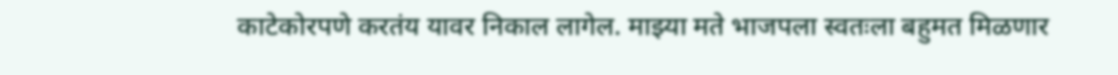काटेकोरपणे करतंय यावर निकाल लागेल. माझ्या मते भाजपला स्वतःला बहुमत मिळणार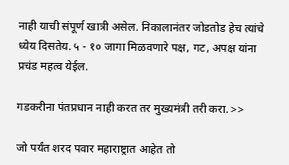नाही याची संपूर्ण खात्री असेल. निकालानंतर जोडतोड हेच त्यांचे ध्येय दिसतेय. ५ - १० जागा मिळवणारे पक्ष, गट, अपक्ष यांना प्रचंड महत्व येईल.

गडकरीना पंतप्रधान नाही करत तर मुख्यमंत्री तरी करा. >>

जो पर्यंत शरद पवार महाराष्ट्रात आहेत तो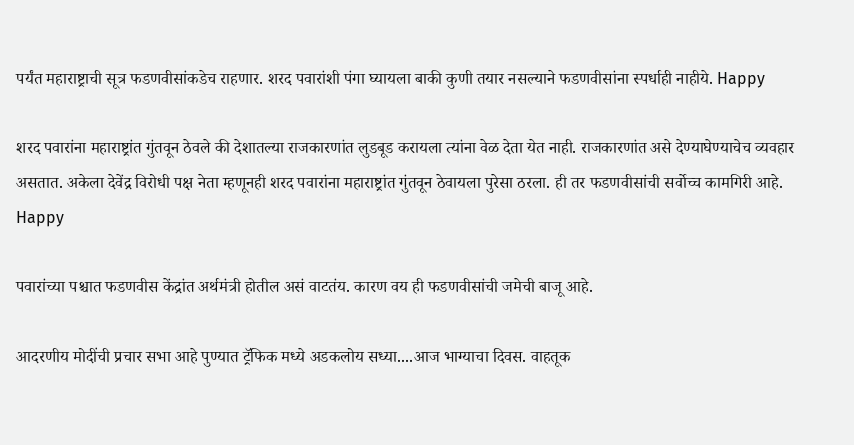पर्यंत महाराष्ट्राची सूत्र फडणवीसांकडेच राहणार. शरद पवारांशी पंगा घ्यायला बाकी कुणी तयार नसल्याने फडणवीसांना स्पर्धाही नाहीये. Happy

शरद पवारांना महाराष्ट्रांत गुंतवून ठेवले की देशातल्या राजकारणांत लुडबूड करायला त्यांना वेळ देता येत नाही. राजकारणांत असे देण्याघेण्याचेच व्यवहार असतात. अकेला देवेंद्र विरोधी पक्ष नेता म्हणूनही शरद पवारांना महाराष्ट्रांत गुंतवून ठेवायला पुरेसा ठरला. ही तर फडणवीसांची सर्वोच्च कामगिरी आहे.
Happy

पवारांच्या पश्चात फडणवीस केंद्रांत अर्थमंत्री होतील असं वाटतंय. कारण वय ही फडणवीसांची जमेची बाजू आहे.

आदरणीय मोदींची प्रचार सभा आहे पुण्यात ट्रॅफिक मध्ये अडकलोय सध्या....आज भाग्याचा दिवस. वाहतूक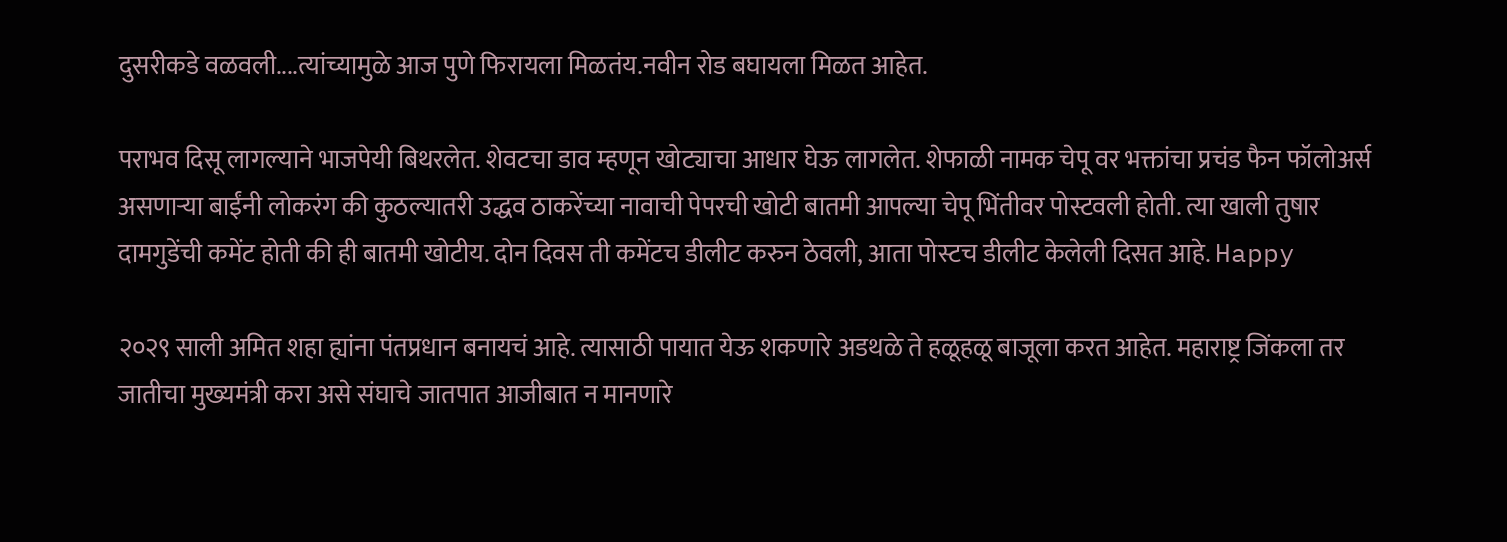दुसरीकडे वळवली....त्यांच्यामुळे आज पुणे फिरायला मिळतंय.नवीन रोड बघायला मिळत आहेत.

पराभव दिसू लागल्याने भाजपेयी बिथरलेत. शेवटचा डाव म्हणून खोट्याचा आधार घेऊ लागलेत. शेफाळी नामक चेपू वर भक्तांचा प्रचंड फैन फॉलोअर्स असणाऱ्या बाईंनी लोकरंग की कुठल्यातरी उद्धव ठाकरेंच्या नावाची पेपरची खोटी बातमी आपल्या चेपू भिंतीवर पोस्टवली होती. त्या खाली तुषार दामगुडेंची कमेंट होती की ही बातमी खोटीय. दोन दिवस ती कमेंटच डीलीट करुन ठेवली, आता पोस्टच डीलीट केलेली दिसत आहे. Happy

२०२९ साली अमित शहा ह्यांना पंतप्रधान बनायचं आहे. त्यासाठी पायात येऊ शकणारे अडथळे ते हळूहळू बाजूला करत आहेत. महाराष्ट्र जिंकला तर जातीचा मुख्यमंत्री करा असे संघाचे जातपात आजीबात न मानणारे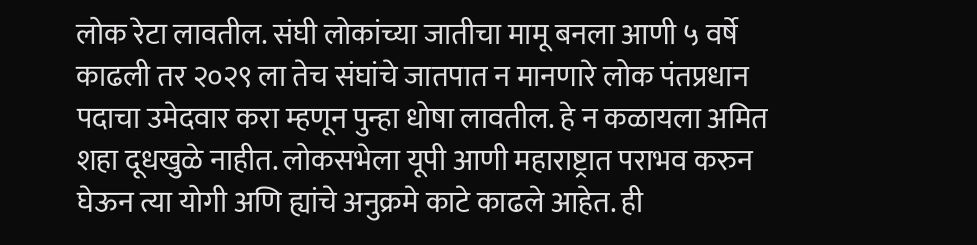लोक रेटा लावतील. संघी लोकांच्या जातीचा मामू बनला आणी ५ वर्षे काढली तर २०२९ ला तेच संघांचे जातपात न मानणारे लोक पंतप्रधान पदाचा उमेदवार करा म्हणून पुन्हा धोषा लावतील. हे न कळायला अमित शहा दूधखुळे नाहीत. लोकसभेला यूपी आणी महाराष्ट्रात पराभव करुन घेऊन त्या योगी अणि ह्यांचे अनुक्रमे काटे काढले आहेत. ही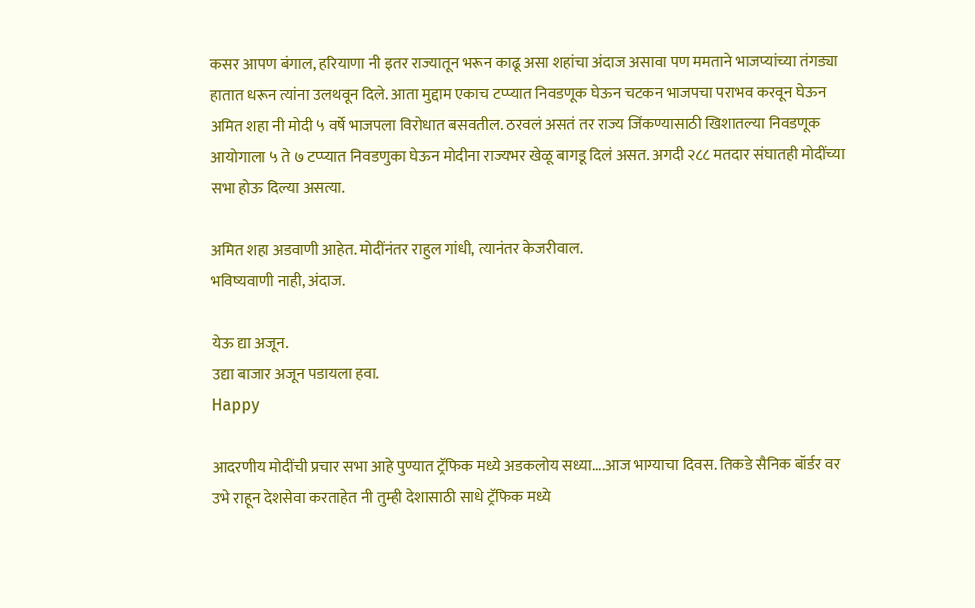कसर आपण बंगाल, हरियाणा नी इतर राज्यातून भरून काढू असा शहांचा अंदाज असावा पण ममताने भाजप्यांच्या तंगड्या हातात धरून त्यांना उलथवून दिले. आता मुद्दाम एकाच टप्प्यात निवडणूक घेऊन चटकन भाजपचा पराभव करवून घेऊन अमित शहा नी मोदी ५ वर्षे भाजपला विरोधात बसवतील. ठरवलं असतं तर राज्य जिंकण्यासाठी खिशातल्या निवडणूक आयोगाला ५ ते ७ टप्प्यात निवडणुका घेऊन मोदीना राज्यभर खेळू बागडू दिलं असत. अगदी २८८ मतदार संघातही मोदींच्या सभा होऊ दिल्या असत्या.

अमित शहा अडवाणी आहेत. मोदींनंतर राहुल गांधी, त्यानंतर केजरीवाल.
भविष्यवाणी नाही, अंदाज.

येऊ द्या अजून.
उद्या बाजार अजून पडायला हवा.
Happy

आदरणीय मोदींची प्रचार सभा आहे पुण्यात ट्रॅफिक मध्ये अडकलोय सध्या....आज भाग्याचा दिवस. तिकडे सैनिक बॉर्डर वर उभे राहून देशसेवा करताहेत नी तुम्ही देशासाठी साधे ट्रॅफिक मध्ये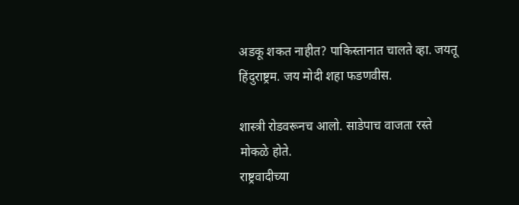अडकू शकत नाहीत? पाकिस्तानात चालते व्हा. जयतू हिंदुराष्ट्रम. जय मोदी शहा फडणवीस.

शास्त्री रोडवरूनच आलो. साडेपाच वाजता रस्ते मोकळे होते.
राष्ट्रवादीच्या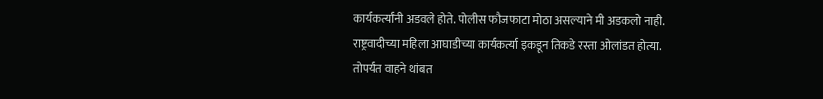कार्यकर्त्यांनी अडवले होते. पोलीस फौजफाटा मोठा असल्याने मी अडकलो नाही.
राष्ट्रवादीच्या महिला आघाडीच्या कार्यकर्त्या इकडून तिकडे रस्ता ओलांडत होत्या.
तोपर्यंत वाहने थांबत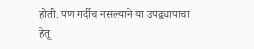होती. पण गर्दीच नसल्याने या उपद्व्यापाचा हेतू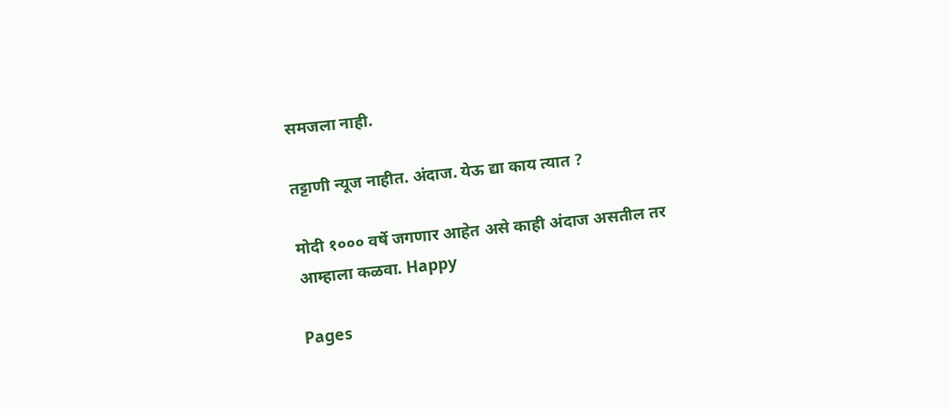समजला नाही.

तट्टाणी न्यूज नाहीत. अंदाज. येऊ द्या काय त्यात ?

मोदी १००० वर्षे जगणार आहेत असे काही अंदाज असतील तर आम्हाला कळवा. Happy

Pages